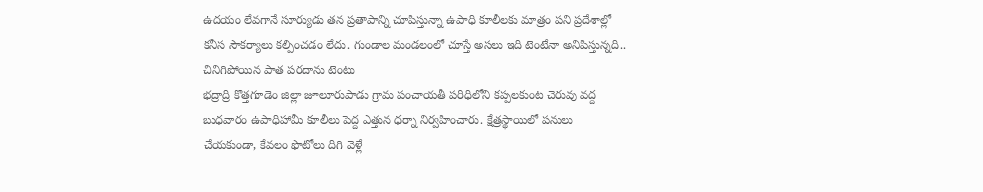ఉదయం లేవగానే సూర్యుడు తన ప్రతాపాన్ని చూపిస్తున్నా ఉపాధి కూలీలకు మాత్రం పని ప్రదేశాల్లో కనీస సౌకర్యాలు కల్పించడం లేదు. గుండాల మండలంలో చూస్తే అసలు ఇది టెంటేనా అనిపిస్తున్నది.. చినిగిపోయిన పాత పరదాను టెంటు
భద్రాద్రి కొత్తగూడెం జిల్లా జూలూరుపాడు గ్రామ పంచాయతీ పరిధిలోని కప్పలకుంట చెరువు వద్ద బుధవారం ఉపాధిహామీ కూలీలు పెద్ద ఎత్తున ధర్నా నిర్వహించారు. క్షేత్రస్థాయిలో పనులు చేయకుండా, కేవలం ఫొటోలు దిగి వెళ్లే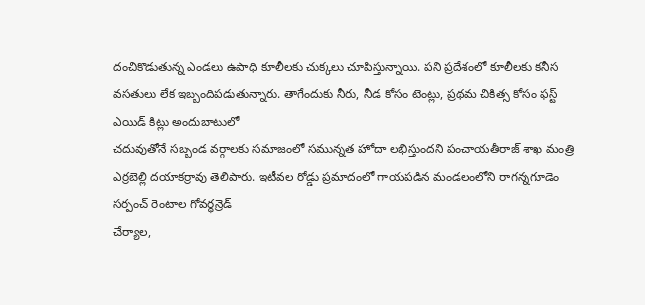దంచికొడుతున్న ఎండలు ఉపాధి కూలీలకు చుక్కలు చూపిస్తున్నాయి. పని ప్రదేశంలో కూలీలకు కనీస వసతులు లేక ఇబ్బందిపడుతున్నారు. తాగేందుకు నీరు, నీడ కోసం టెంట్లు, ప్రథమ చికిత్స కోసం ఫస్ట్ ఎయిడ్ కిట్లు అందుబాటులో
చదువుతోనే సబ్బండ వర్గాలకు సమాజంలో సమున్నత హోదా లభిస్తుందని పంచాయతీరాజ్ శాఖ మంత్రి ఎర్రబెల్లి దయాకర్రావు తెలిపారు. ఇటీవల రోడ్డు ప్రమాదంలో గాయపడిన మండలంలోని రాగన్నగూడెం సర్పంచ్ రెంటాల గోవర్ధన్రెడ్
చేర్యాల,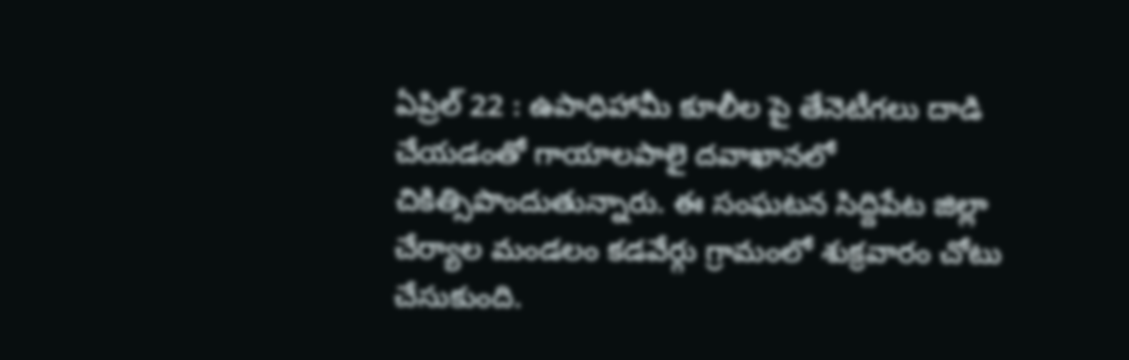ఏప్రిల్ 22 : ఉపాధిహామీ కూలీల పై తేనెటీగలు దాడి చేయడంతో గాయాలపాలై దవాఖానలో చికిత్సిపొందుతున్నారు. ఈ సంఘటన సిద్దిపేట జిల్లా చేర్యాల మండలం కడవేర్గు గ్రామంలో శుక్రవారం చోటు చేసుకుంది.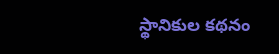స్థానికుల కథనం